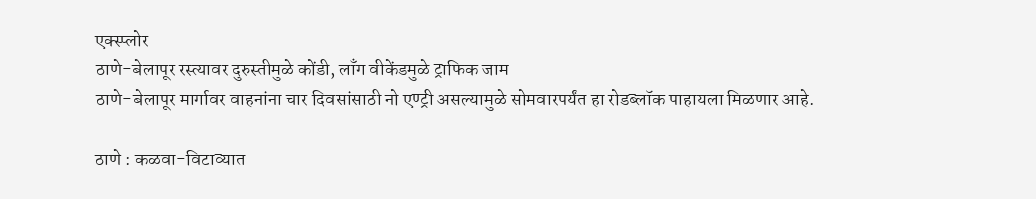एक्स्प्लोर
ठाणे-बेलापूर रस्त्यावर दुरुस्तीमुळे कोंडी, लाँग वीकेंडमुळे ट्राफिक जाम
ठाणे-बेलापूर मार्गावर वाहनांना चार दिवसांसाठी नो एण्ट्री असल्यामुळे सोमवारपर्यंत हा रोडब्लॉक पाहायला मिळणार आहे.

ठाणे : कळवा-विटाव्यात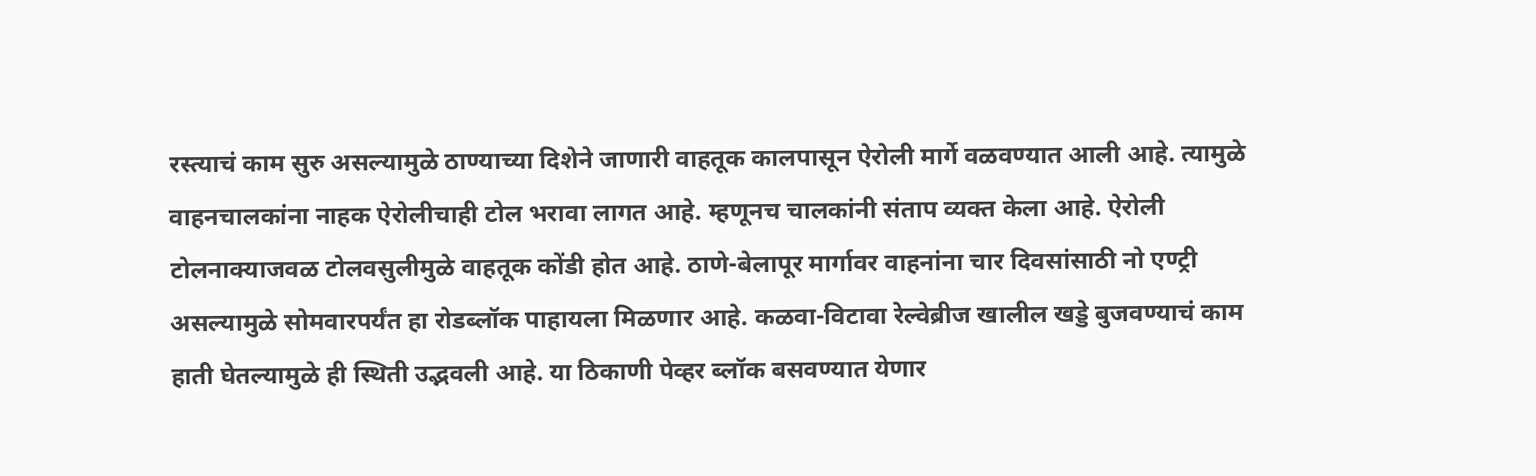रस्त्याचं काम सुरु असल्यामुळे ठाण्याच्या दिशेने जाणारी वाहतूक कालपासून ऐरोली मार्गे वळवण्यात आली आहे. त्यामुळे वाहनचालकांना नाहक ऐरोलीचाही टोल भरावा लागत आहे. म्हणूनच चालकांनी संताप व्यक्त केला आहे. ऐरोली टोलनाक्याजवळ टोलवसुलीमुळे वाहतूक कोंडी होत आहे. ठाणे-बेलापूर मार्गावर वाहनांना चार दिवसांसाठी नो एण्ट्री असल्यामुळे सोमवारपर्यंत हा रोडब्लॉक पाहायला मिळणार आहे. कळवा-विटावा रेल्वेब्रीज खालील खड्डे बुजवण्याचं काम हाती घेतल्यामुळे ही स्थिती उद्भवली आहे. या ठिकाणी पेव्हर ब्लॉक बसवण्यात येणार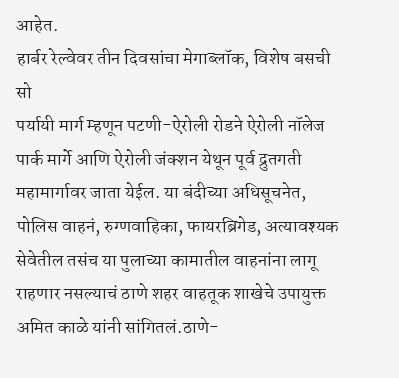आहेत.
हार्बर रेल्वेवर तीन दिवसांचा मेगाब्लॉक, विशेष बसची सो
पर्यायी मार्ग म्हणून पटणी-ऐरोली रोडने ऐरोली नॉलेज पार्क मार्गे आणि ऐरोली जंक्शन येथून पूर्व द्रुतगती महामार्गावर जाता येईल. या बंदीच्या अधिसूचनेत, पोलिस वाहनं, रुग्णवाहिका, फायरब्रिगेड, अत्यावश्यक सेवेतील तसंच या पुलाच्या कामातील वाहनांना लागू राहणार नसल्याचं ठाणे शहर वाहतूक शाखेचे उपायुक्त अमित काळे यांनी सांगितलं.ठाणे-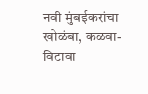नवी मुंबईकरांचा खोळंबा, कळवा-विटावा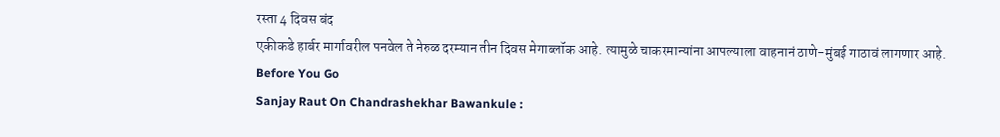रस्ता 4 दिवस बंद
एकीकडे हार्बर मार्गावरील पनवेल ते नेरुळ दरम्यान तीन दिवस मेगाब्लॉक आहे. त्यामुळे चाकरमान्यांना आपल्याला वाहनानं ठाणे-मुंबई गाठावं लागणार आहे.
Before You Go
Sanjay Raut On Chandrashekhar Bawankule :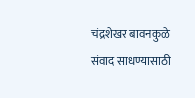चंद्रशेखर बावनकुळे संवाद साधण्यासाठी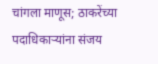चांगला माणूस; ठाकरेंच्या पदाधिकाऱ्यांना संजय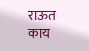राऊत काय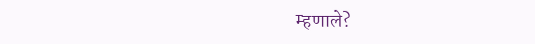म्हणाले?